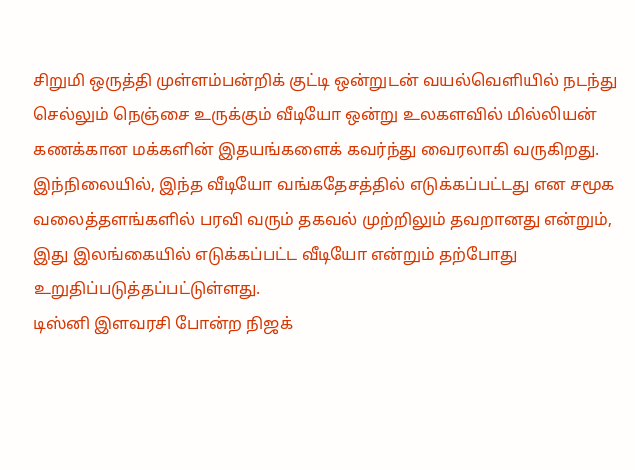சிறுமி ஒருத்தி முள்ளம்பன்றிக் குட்டி ஒன்றுடன் வயல்வெளியில் நடந்து செல்லும் நெஞ்சை உருக்கும் வீடியோ ஒன்று உலகளவில் மில்லியன் கணக்கான மக்களின் இதயங்களைக் கவர்ந்து வைரலாகி வருகிறது. இந்நிலையில், இந்த வீடியோ வங்கதேசத்தில் எடுக்கப்பட்டது என சமூக வலைத்தளங்களில் பரவி வரும் தகவல் முற்றிலும் தவறானது என்றும், இது இலங்கையில் எடுக்கப்பட்ட வீடியோ என்றும் தற்போது உறுதிப்படுத்தப்பட்டுள்ளது.
டிஸ்னி இளவரசி போன்ற நிஜக்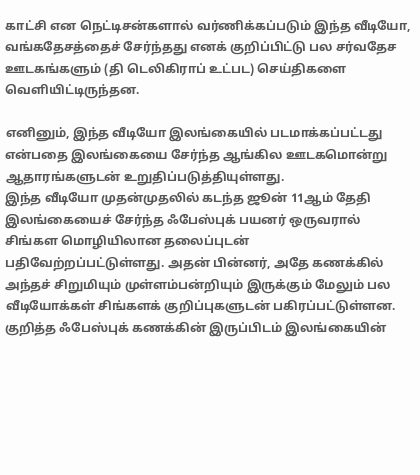காட்சி என நெட்டிசன்களால் வர்ணிக்கப்படும் இந்த வீடியோ, வங்கதேசத்தைச் சேர்ந்தது எனக் குறிப்பிட்டு பல சர்வதேச ஊடகங்களும் (தி டெலிகிராப் உட்பட) செய்திகளை வெளியிட்டிருந்தன.

எனினும், இந்த வீடியோ இலங்கையில் படமாக்கப்பட்டது என்பதை இலங்கையை சேர்ந்த ஆங்கில ஊடகமொன்று ஆதாரங்களுடன் உறுதிப்படுத்தியுள்ளது.
இந்த வீடியோ முதன்முதலில் கடந்த ஜூன் 11ஆம் தேதி இலங்கையைச் சேர்ந்த ஃபேஸ்புக் பயனர் ஒருவரால் சிங்கள மொழியிலான தலைப்புடன் பதிவேற்றப்பட்டுள்ளது. அதன் பின்னர், அதே கணக்கில் அந்தச் சிறுமியும் முள்ளம்பன்றியும் இருக்கும் மேலும் பல வீடியோக்கள் சிங்களக் குறிப்புகளுடன் பகிரப்பட்டுள்ளன.
குறித்த ஃபேஸ்புக் கணக்கின் இருப்பிடம் இலங்கையின்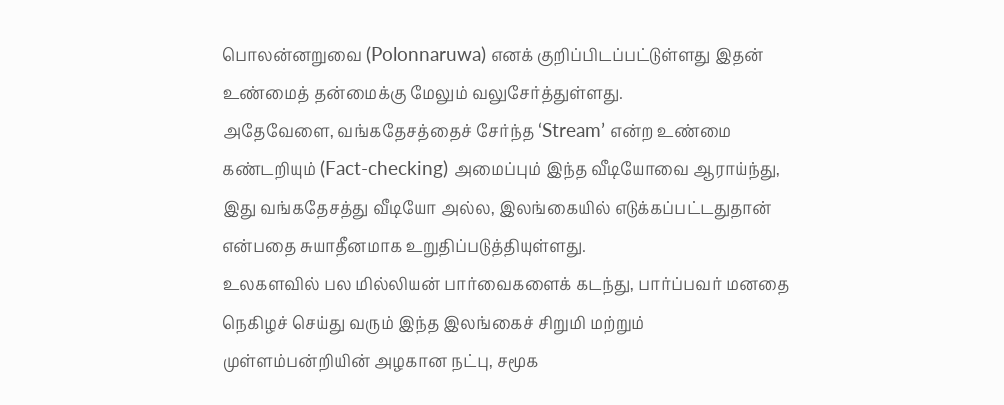பொலன்னறுவை (Polonnaruwa) எனக் குறிப்பிடப்பட்டுள்ளது இதன் உண்மைத் தன்மைக்கு மேலும் வலுசேர்த்துள்ளது.
அதேவேளை, வங்கதேசத்தைச் சேர்ந்த ‘Stream’ என்ற உண்மை கண்டறியும் (Fact-checking) அமைப்பும் இந்த வீடியோவை ஆராய்ந்து, இது வங்கதேசத்து வீடியோ அல்ல, இலங்கையில் எடுக்கப்பட்டதுதான் என்பதை சுயாதீனமாக உறுதிப்படுத்தியுள்ளது.
உலகளவில் பல மில்லியன் பார்வைகளைக் கடந்து, பார்ப்பவர் மனதை நெகிழச் செய்து வரும் இந்த இலங்கைச் சிறுமி மற்றும் முள்ளம்பன்றியின் அழகான நட்பு, சமூக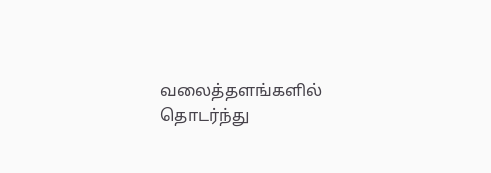வலைத்தளங்களில் தொடர்ந்து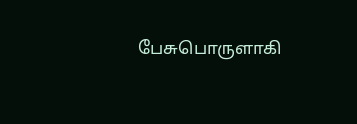பேசுபொருளாகி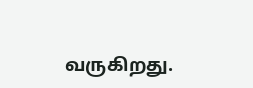வருகிறது.